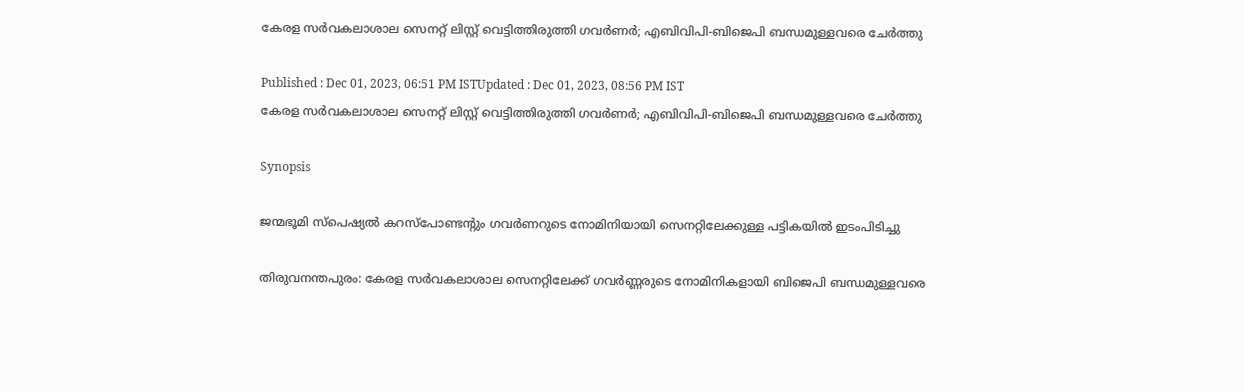കേരള സ‍‍ര്‍വകലാശാല സെനറ്റ് ലിസ്റ്റ് വെട്ടിത്തിരുത്തി ഗവര്‍ണര്‍; എബിവിപി-ബിജെപി ബന്ധമുള്ളവരെ ചേര്‍ത്തു

Published : Dec 01, 2023, 06:51 PM ISTUpdated : Dec 01, 2023, 08:56 PM IST
കേരള സ‍‍ര്‍വകലാശാല സെനറ്റ് ലിസ്റ്റ് വെട്ടിത്തിരുത്തി ഗവര്‍ണര്‍; എബിവിപി-ബിജെപി ബന്ധമുള്ളവരെ ചേര്‍ത്തു

Synopsis

ജന്മഭൂമി സ്പെഷ്യൽ കറസ്പോണ്ടന്റും ഗവര്‍ണറുടെ നോമിനിയായി സെനറ്റിലേക്കുള്ള പട്ടികയിൽ ഇടംപിടിച്ചു

തിരുവനന്തപുരം: കേരള സര്‍വകലാശാല സെനറ്റിലേക്ക് ഗവർണ്ണരുടെ നോമിനികളായി ബിജെപി ബന്ധമുള്ളവരെ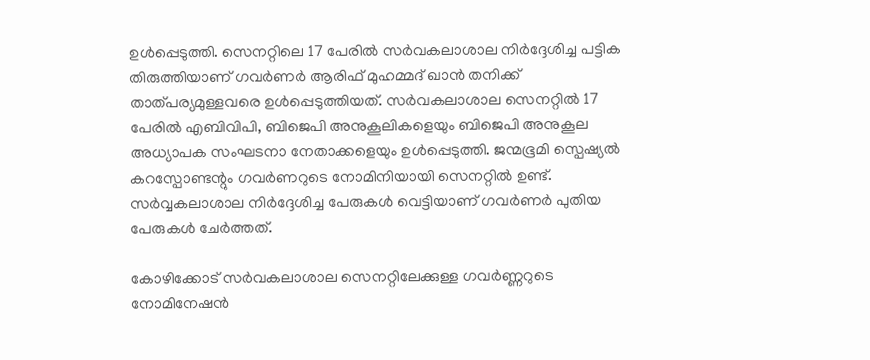ഉൾപ്പെടുത്തി. സെനറ്റിലെ 17 പേരിൽ സ‍ര്‍വകലാശാല നിര്‍ദ്ദേശിച്ച പട്ടിക തിരുത്തിയാണ് ഗവര്‍ണര്‍ ആരിഫ് മുഹമ്മദ് ഖാൻ തനിക്ക് താത്പര്യമുള്ളവരെ ഉൾപ്പെടുത്തിയത്. സര്‍വകലാശാല സെനറ്റിൽ 17 പേരിൽ എബിവിപി, ബിജെപി അനുകൂലികളെയും ബിജെപി അനുകൂല അധ്യാപക സംഘടനാ നേതാക്കളെയും ഉൾപ്പെടുത്തി. ജന്മഭൂമി സ്പെഷ്യൽ കറസ്പോണ്ടന്റും ഗവര്‍ണറുടെ നോമിനിയായി സെനറ്റിൽ ഉണ്ട്. സർവ്വകലാശാല നിര്‍ദ്ദേശിച്ച പേരുകൾ വെട്ടിയാണ് ഗവർണർ പുതിയ പേരുകൾ ചേർത്തത്.

കോഴിക്കോട് സര്‍വകലാശാല സെനറ്റിലേക്കുള്ള ഗവർണ്ണറുടെ നോമിനേഷൻ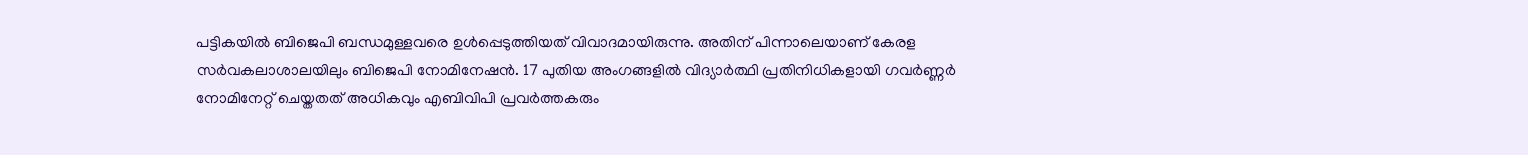പട്ടികയിൽ ബിജെപി ബന്ധമുള്ളവരെ ഉൾപ്പെടുത്തിയത് വിവാദമായിരുന്നു. അതിന് പിന്നാലെയാണ് കേരള സര്‍വകലാശാലയിലും ബിജെപി നോമിനേഷൻ. 17 പുതിയ അംഗങ്ങളിൽ വിദ്യാർത്ഥി പ്രതിനിധികളായി ഗവർണ്ണർ നോമിനേറ്റ് ചെയ്തതത് അധികവും എബിവിപി പ്രവര്‍ത്തകരും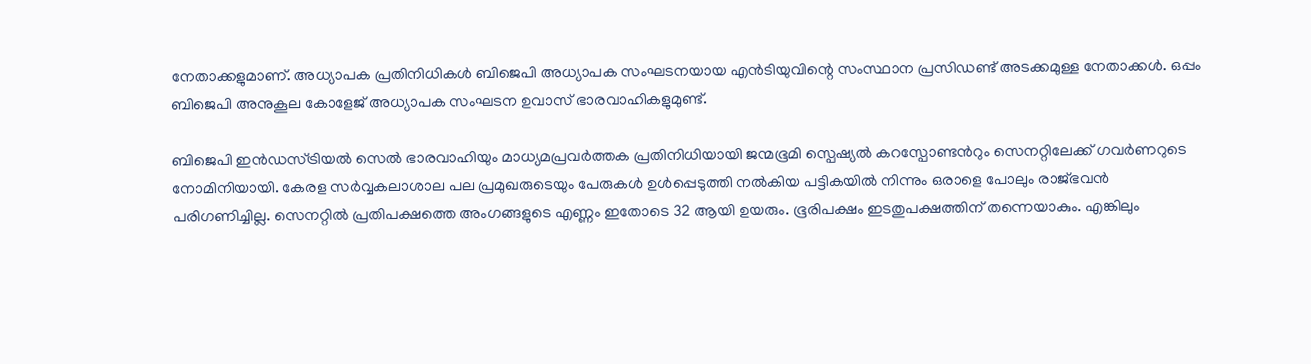നേതാക്കളുമാണ്. അധ്യാപക പ്രതിനിധികൾ ബിജെപി അധ്യാപക സംഘടനയായ എൻടിയുവിന്റെ സംസ്ഥാന പ്രസിഡണ്ട് അടക്കമുള്ള നേതാക്കൾ. ഒപ്പം ബിജെപി അനുകൂല കോളേജ് അധ്യാപക സംഘടന ഉവാസ് ഭാരവാഹികളുമുണ്ട്.

ബിജെപി ഇൻഡസ്ട്രിയൽ സെൽ ഭാരവാഹിയും മാധ്യമപ്രവർത്തക പ്രതിനിധിയായി ജന്മഭൂമി സ്പെഷ്യൽ കറസ്പോണ്ടൻറും സെനറ്റിലേക്ക് ഗവര്‍ണറുടെ നോമിനിയായി. കേരള സർവ്വകലാശാല പല പ്രമുഖരുടെയും പേരുകൾ ഉൾപ്പെടുത്തി നൽകിയ പട്ടികയിൽ നിന്നും ഒരാളെ പോലും രാജ്ഭവൻ പരിഗണിച്ചില്ല. സെനറ്റിൽ പ്രതിപക്ഷത്തെ അംഗങ്ങളുടെ എണ്ണം ഇതോടെ 32 ആയി ഉയരും. ഭൂരിപക്ഷം ഇടതുപക്ഷത്തിന് തന്നെയാകും. എങ്കിലും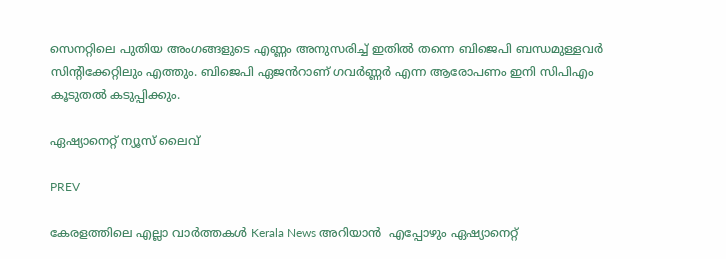സെനറ്റിലെ പുതിയ അംഗങ്ങളുടെ എണ്ണം അനുസരിച്ച് ഇതിൽ തന്നെ ബിജെപി ബന്ധമുള്ളവർ സിന്റിക്കേറ്റിലും എത്തും. ബിജെപി ഏജൻറാണ് ഗവർണ്ണർ എന്ന ആരോപണം ഇനി സിപിഎം കൂടുതൽ കടുപ്പിക്കും.

ഏഷ്യാനെറ്റ് ന്യൂസ് ലൈവ്

PREV

കേരളത്തിലെ എല്ലാ വാർത്തകൾ Kerala News അറിയാൻ  എപ്പോഴും ഏഷ്യാനെറ്റ്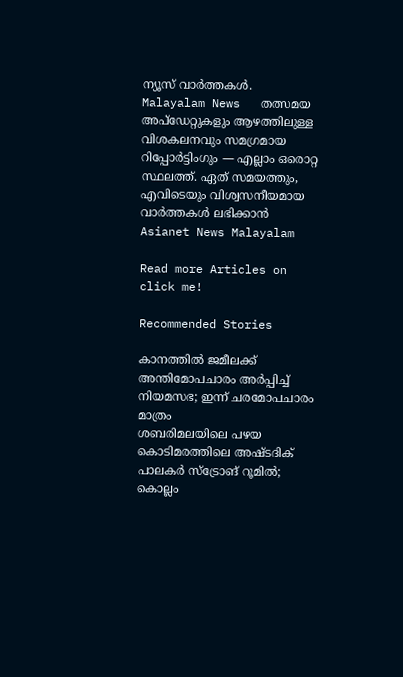ന്യൂസ് വാർത്തകൾ.  Malayalam News   തത്സമയ അപ്‌ഡേറ്റുകളും ആഴത്തിലുള്ള വിശകലനവും സമഗ്രമായ റിപ്പോർട്ടിംഗും — എല്ലാം ഒരൊറ്റ സ്ഥലത്ത്. ഏത് സമയത്തും, എവിടെയും വിശ്വസനീയമായ വാർത്തകൾ ലഭിക്കാൻ Asianet News Malayalam

Read more Articles on
click me!

Recommended Stories

കാനത്തിൽ ജമീലക്ക് അന്തിമോപചാരം അർപ്പിച്ച് നിയമസഭ; ഇന്ന് ചരമോപചാരം മാത്രം
ശബരിമലയിലെ പഴയ കൊടിമരത്തിലെ അഷ്‌ടദിക് പാലകർ സ്ട്രോങ് റൂമിൽ; കൊല്ലം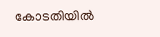കോടതിയിൽ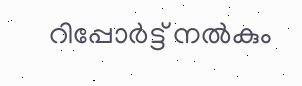റിപ്പോർട്ട് നൽകും